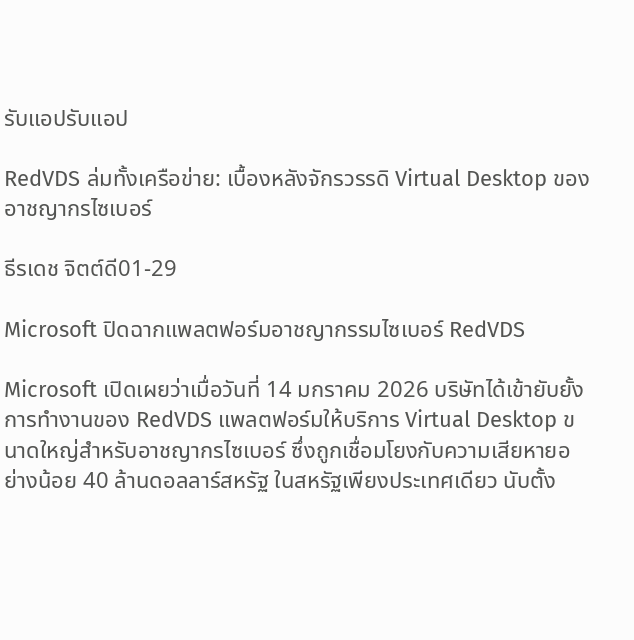รับแอปรับแอป

RedVDS ล่มทั้งเครือข่าย: เบื้องหลังจักรวรรดิ Virtual Desktop ของอาชญากรไซเบอร์

ธีรเดช จิตต์ดี01-29

Microsoft ปิดฉากแพลตฟอร์มอาชญากรรมไซเบอร์ RedVDS

Microsoft เปิดเผยว่าเมื่อวันที่ 14 มกราคม 2026 บริษัทได้เข้ายับยั้งการทำงานของ RedVDS แพลตฟอร์มให้บริการ Virtual Desktop ขนาดใหญ่สำหรับอาชญากรไซเบอร์ ซึ่งถูกเชื่อมโยงกับความเสียหายอย่างน้อย 40 ล้านดอลลาร์สหรัฐ ในสหรัฐเพียงประเทศเดียว นับตั้ง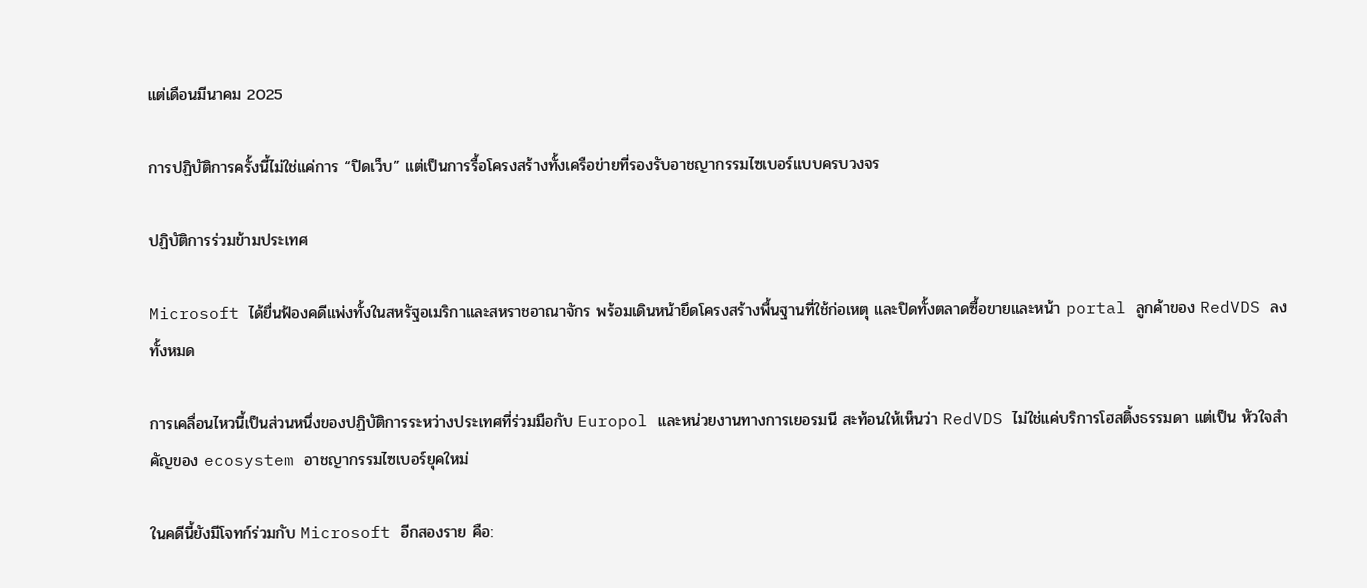แต่เดือนมีนาคม 2025

การปฏิบัติการครั้งนี้ไม่ใช่แค่การ “ปิดเว็บ” แต่เป็นการรื้อโครงสร้างทั้งเครือข่ายที่รองรับอาชญากรรมไซเบอร์แบบครบวงจร

ปฏิบัติการร่วมข้ามประเทศ

Microsoft ได้ยื่นฟ้องคดีแพ่งทั้งในสหรัฐอเมริกาและสหราชอาณาจักร พร้อมเดินหน้ายึดโครงสร้างพื้นฐานที่ใช้ก่อเหตุ และปิดทั้งตลาดซื้อขายและหน้า portal ลูกค้าของ RedVDS ลงทั้งหมด

การเคลื่อนไหวนี้เป็นส่วนหนึ่งของปฏิบัติการระหว่างประเทศที่ร่วมมือกับ Europol และหน่วยงานทางการเยอรมนี สะท้อนให้เห็นว่า RedVDS ไม่ใช่แค่บริการโฮสติ้งธรรมดา แต่เป็น หัวใจสำคัญของ ecosystem อาชญากรรมไซเบอร์ยุคใหม่

ในคดีนี้ยังมีโจทก์ร่วมกับ Microsoft อีกสองราย คือ: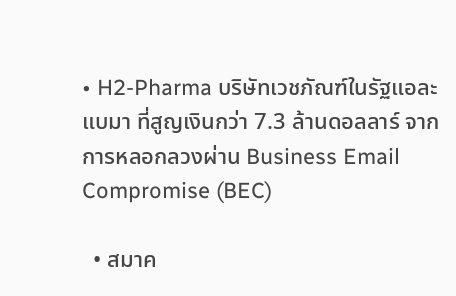• H2-Pharma บริษัทเวชภัณฑ์ในรัฐแอละแบมา ที่สูญเงินกว่า 7.3 ล้านดอลลาร์ จากการหลอกลวงผ่าน Business Email Compromise (BEC)

  • สมาค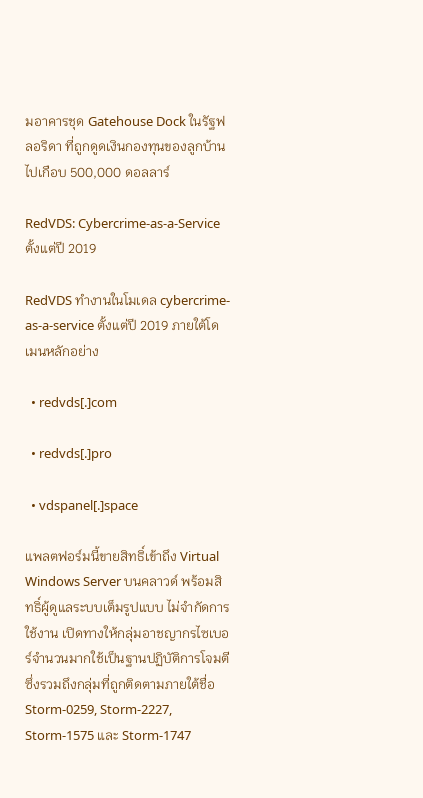มอาคารชุด Gatehouse Dock ในรัฐฟลอริดา ที่ถูกดูดเงินกองทุนของลูกบ้านไปเกือบ 500,000 ดอลลาร์

RedVDS: Cybercrime-as-a-Service ตั้งแต่ปี 2019

RedVDS ทำงานในโมเดล cybercrime-as-a-service ตั้งแต่ปี 2019 ภายใต้โดเมนหลักอย่าง

  • redvds[.]com

  • redvds[.]pro

  • vdspanel[.]space

แพลตฟอร์มนี้ขายสิทธิ์เข้าถึง Virtual Windows Server บนคลาวด์ พร้อมสิทธิ์ผู้ดูแลระบบเต็มรูปแบบ ไม่จำกัดการใช้งาน เปิดทางให้กลุ่มอาชญากรไซเบอร์จำนวนมากใช้เป็นฐานปฏิบัติการโจมตี ซึ่งรวมถึงกลุ่มที่ถูกติดตามภายใต้ชื่อ Storm-0259, Storm-2227, Storm-1575 และ Storm-1747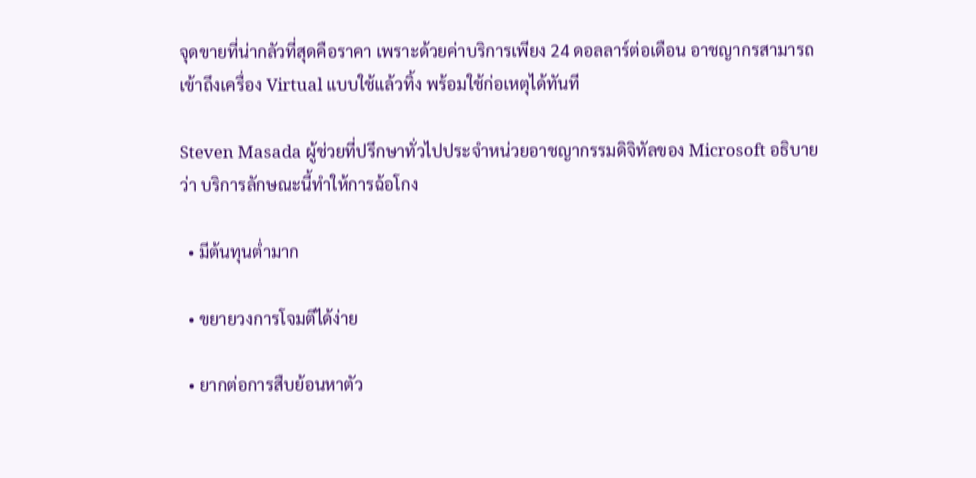จุดขายที่น่ากลัวที่สุดคือราคา เพราะด้วยค่าบริการเพียง 24 ดอลลาร์ต่อเดือน อาชญากรสามารถเข้าถึงเครื่อง Virtual แบบใช้แล้วทิ้ง พร้อมใช้ก่อเหตุได้ทันที

Steven Masada ผู้ช่วยที่ปรึกษาทั่วไปประจำหน่วยอาชญากรรมดิจิทัลของ Microsoft อธิบายว่า บริการลักษณะนี้ทำให้การฉ้อโกง

  • มีต้นทุนต่ำมาก

  • ขยายวงการโจมตีได้ง่าย

  • ยากต่อการสืบย้อนหาตัว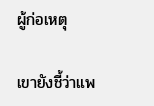ผู้ก่อเหตุ

เขายังชี้ว่าแพ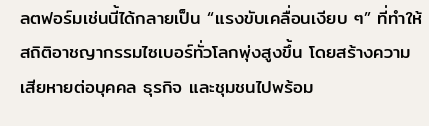ลตฟอร์มเช่นนี้ได้กลายเป็น “แรงขับเคลื่อนเงียบ ๆ” ที่ทำให้สถิติอาชญากรรมไซเบอร์ทั่วโลกพุ่งสูงขึ้น โดยสร้างความเสียหายต่อบุคคล ธุรกิจ และชุมชนไปพร้อม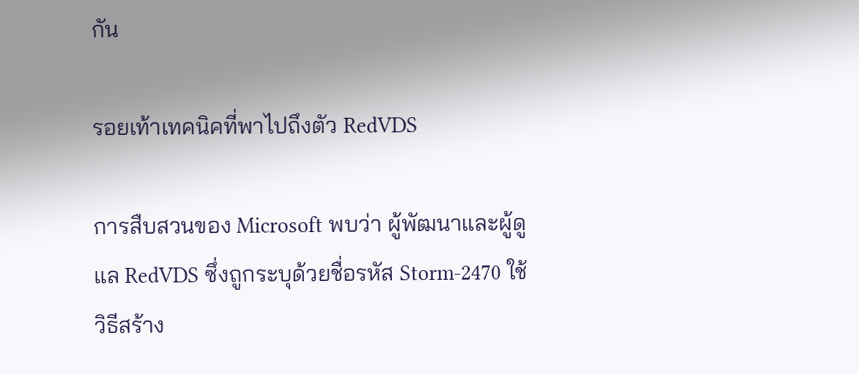กัน

รอยเท้าเทคนิคที่พาไปถึงตัว RedVDS

การสืบสวนของ Microsoft พบว่า ผู้พัฒนาและผู้ดูแล RedVDS ซึ่งถูกระบุด้วยชื่อรหัส Storm-2470 ใช้วิธีสร้าง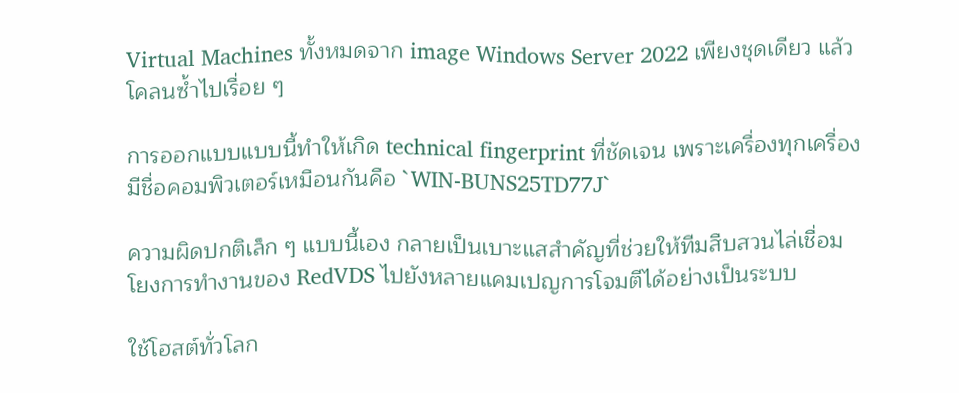Virtual Machines ทั้งหมดจาก image Windows Server 2022 เพียงชุดเดียว แล้วโคลนซ้ำไปเรื่อย ๆ

การออกแบบแบบนี้ทำให้เกิด technical fingerprint ที่ชัดเจน เพราะเครื่องทุกเครื่องมีชื่อคอมพิวเตอร์เหมือนกันคือ `WIN-BUNS25TD77J`

ความผิดปกติเล็ก ๆ แบบนี้เอง กลายเป็นเบาะแสสำคัญที่ช่วยให้ทีมสืบสวนไล่เชื่อมโยงการทำงานของ RedVDS ไปยังหลายแคมเปญการโจมตีได้อย่างเป็นระบบ

ใช้โฮสต์ทั่วโลก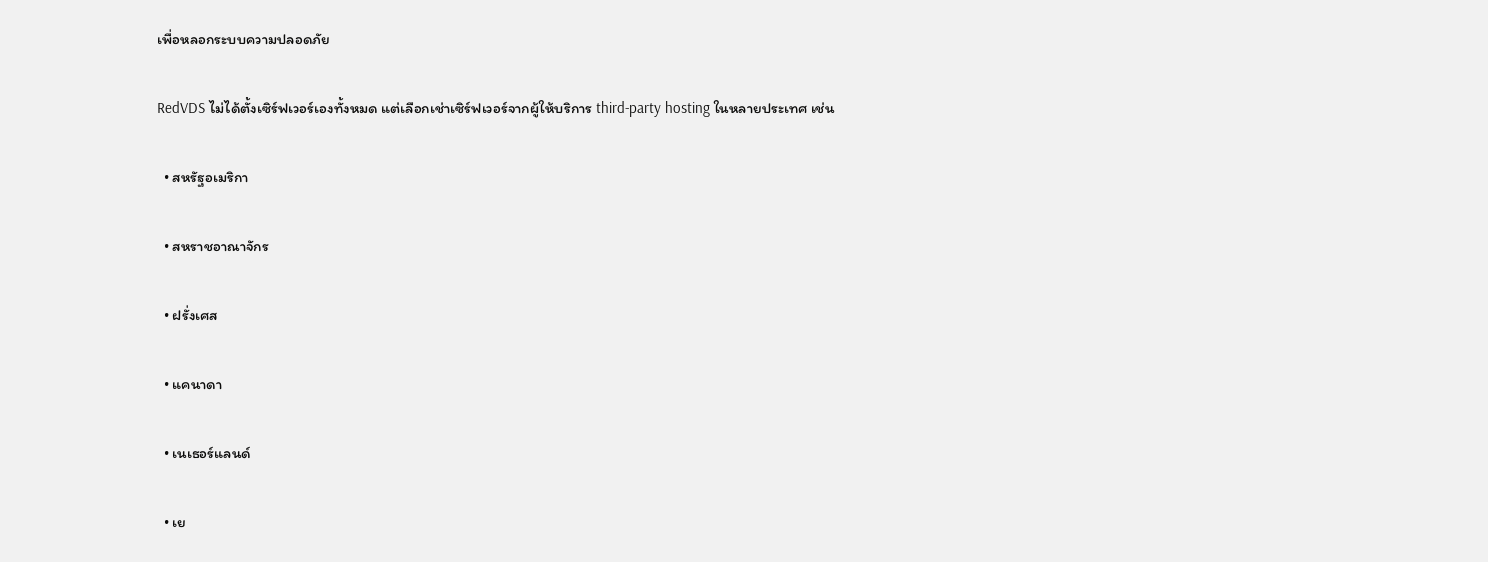เพื่อหลอกระบบความปลอดภัย

RedVDS ไม่ได้ตั้งเซิร์ฟเวอร์เองทั้งหมด แต่เลือกเช่าเซิร์ฟเวอร์จากผู้ให้บริการ third-party hosting ในหลายประเทศ เช่น

  • สหรัฐอเมริกา

  • สหราชอาณาจักร

  • ฝรั่งเศส

  • แคนาดา

  • เนเธอร์แลนด์

  • เย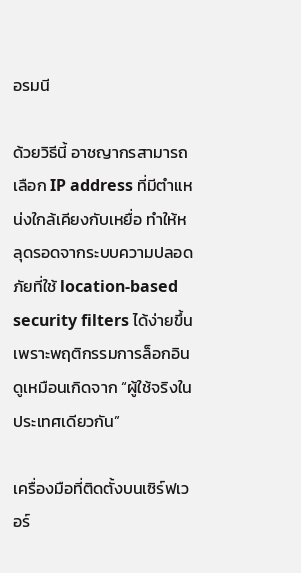อรมนี

ด้วยวิธีนี้ อาชญากรสามารถเลือก IP address ที่มีตำแหน่งใกล้เคียงกับเหยื่อ ทำให้หลุดรอดจากระบบความปลอดภัยที่ใช้ location-based security filters ได้ง่ายขึ้น เพราะพฤติกรรมการล็อกอินดูเหมือนเกิดจาก “ผู้ใช้จริงในประเทศเดียวกัน”

เครื่องมือที่ติดตั้งบนเซิร์ฟเวอร์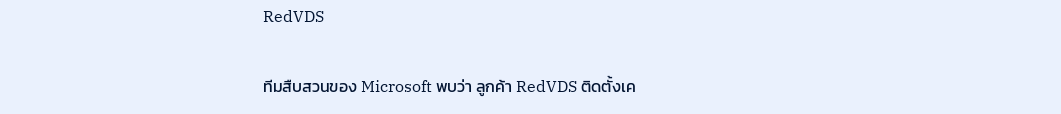RedVDS

ทีมสืบสวนของ Microsoft พบว่า ลูกค้า RedVDS ติดตั้งเค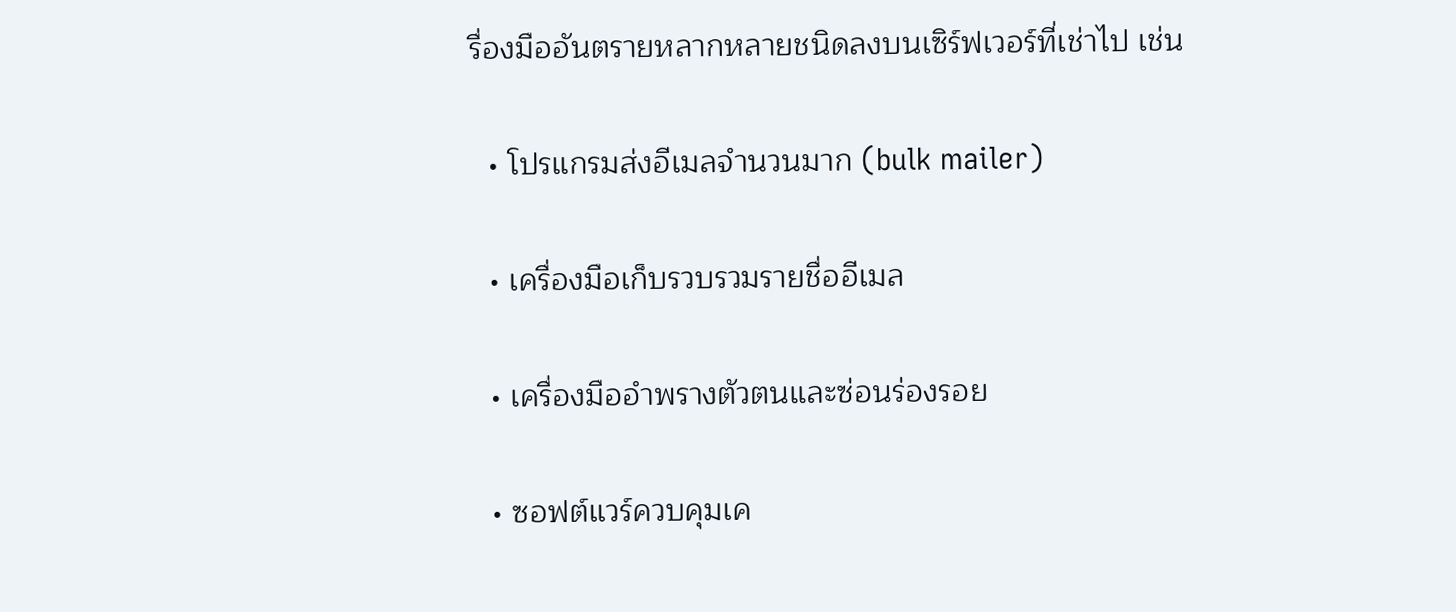รื่องมืออันตรายหลากหลายชนิดลงบนเซิร์ฟเวอร์ที่เช่าไป เช่น

  • โปรแกรมส่งอีเมลจำนวนมาก (bulk mailer)

  • เครื่องมือเก็บรวบรวมรายชื่ออีเมล

  • เครื่องมืออำพรางตัวตนและซ่อนร่องรอย

  • ซอฟต์แวร์ควบคุมเค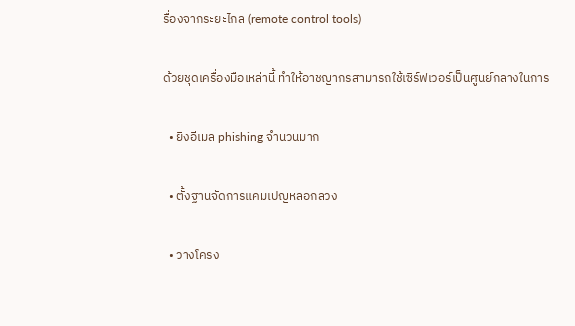รื่องจากระยะไกล (remote control tools)

ด้วยชุดเครื่องมือเหล่านี้ ทำให้อาชญากรสามารถใช้เซิร์ฟเวอร์เป็นศูนย์กลางในการ

  • ยิงอีเมล phishing จำนวนมาก

  • ตั้งฐานจัดการแคมเปญหลอกลวง

  • วางโครง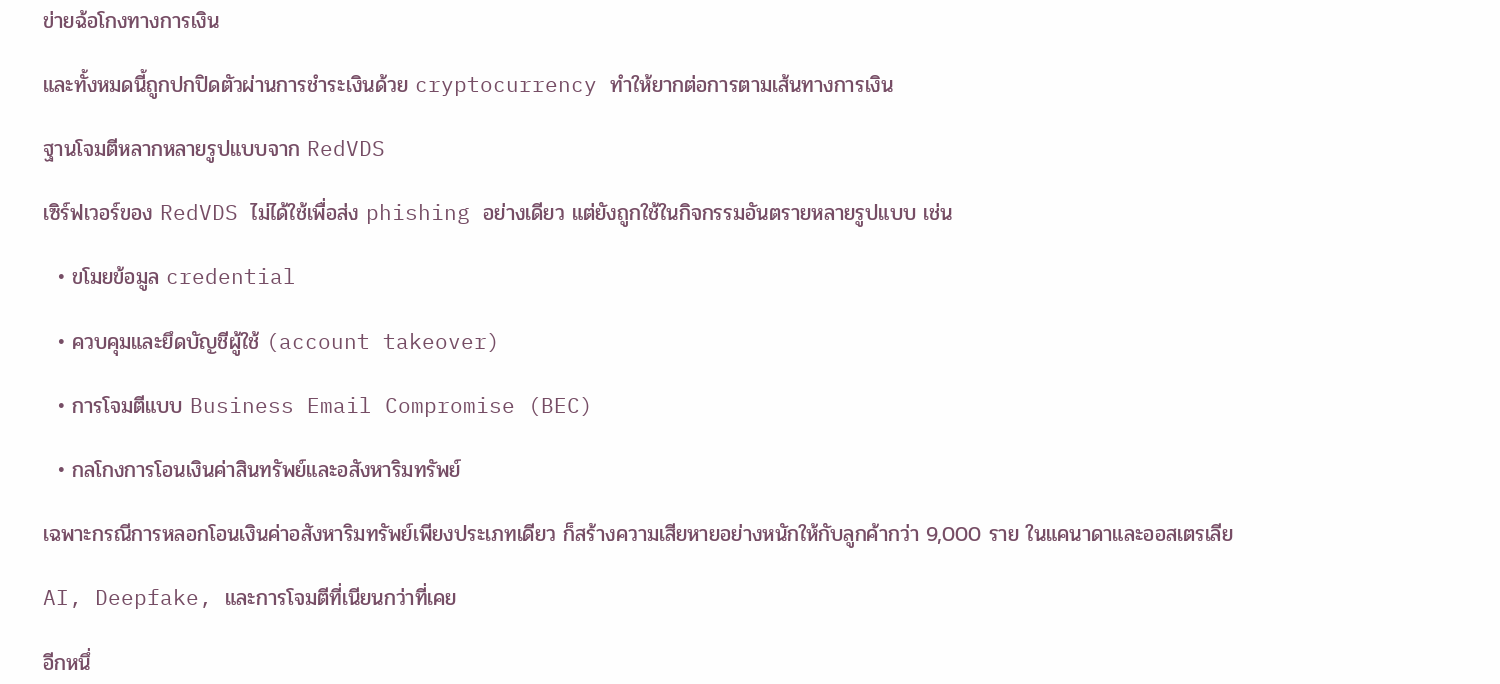ข่ายฉ้อโกงทางการเงิน

และทั้งหมดนี้ถูกปกปิดตัวผ่านการชำระเงินด้วย cryptocurrency ทำให้ยากต่อการตามเส้นทางการเงิน

ฐานโจมตีหลากหลายรูปแบบจาก RedVDS

เซิร์ฟเวอร์ของ RedVDS ไม่ได้ใช้เพื่อส่ง phishing อย่างเดียว แต่ยังถูกใช้ในกิจกรรมอันตรายหลายรูปแบบ เช่น

  • ขโมยข้อมูล credential

  • ควบคุมและยึดบัญชีผู้ใช้ (account takeover)

  • การโจมตีแบบ Business Email Compromise (BEC)

  • กลโกงการโอนเงินค่าสินทรัพย์และอสังหาริมทรัพย์

เฉพาะกรณีการหลอกโอนเงินค่าอสังหาริมทรัพย์เพียงประเภทเดียว ก็สร้างความเสียหายอย่างหนักให้กับลูกค้ากว่า 9,000 ราย ในแคนาดาและออสเตรเลีย

AI, Deepfake, และการโจมตีที่เนียนกว่าที่เคย

อีกหนึ่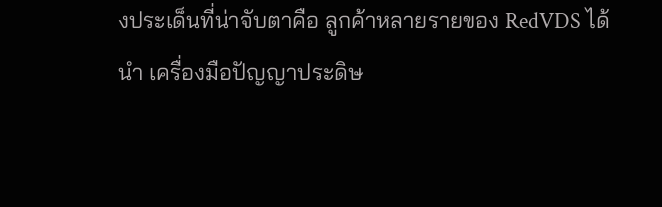งประเด็นที่น่าจับตาคือ ลูกค้าหลายรายของ RedVDS ได้นำ เครื่องมือปัญญาประดิษ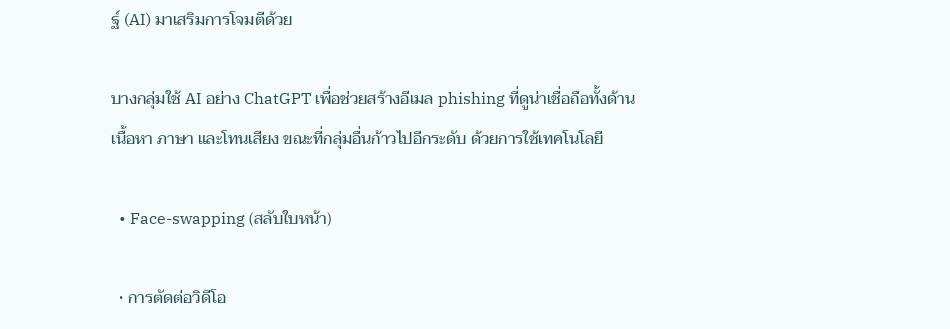ฐ์ (AI) มาเสริมการโจมตีด้วย

บางกลุ่มใช้ AI อย่าง ChatGPT เพื่อช่วยสร้างอีเมล phishing ที่ดูน่าเชื่อถือทั้งด้านเนื้อหา ภาษา และโทนเสียง ขณะที่กลุ่มอื่นก้าวไปอีกระดับ ด้วยการใช้เทคโนโลยี

  • Face-swapping (สลับใบหน้า)

  • การตัดต่อวิดีโอ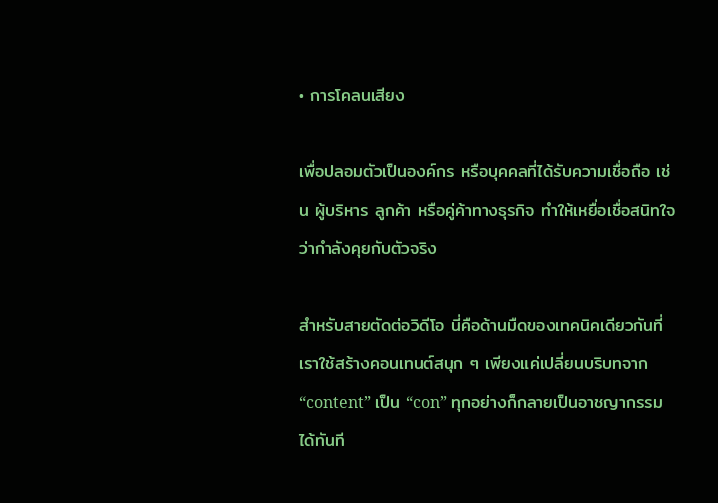• การโคลนเสียง

เพื่อปลอมตัวเป็นองค์กร หรือบุคคลที่ได้รับความเชื่อถือ เช่น ผู้บริหาร ลูกค้า หรือคู่ค้าทางธุรกิจ ทำให้เหยื่อเชื่อสนิทใจว่ากำลังคุยกับตัวจริง

สำหรับสายตัดต่อวิดีโอ นี่คือด้านมืดของเทคนิคเดียวกันที่เราใช้สร้างคอนเทนต์สนุก ๆ เพียงแค่เปลี่ยนบริบทจาก “content” เป็น “con” ทุกอย่างก็กลายเป็นอาชญากรรมได้ทันที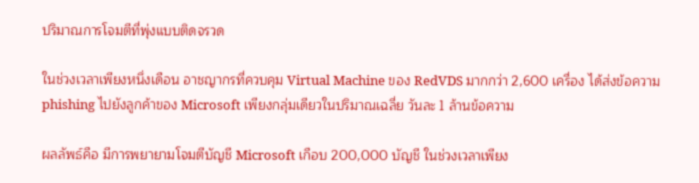ปริมาณการโจมตีที่พุ่งแบบติดจรวด

ในช่วงเวลาเพียงหนึ่งเดือน อาชญากรที่ควบคุม Virtual Machine ของ RedVDS มากกว่า 2,600 เครื่อง ได้ส่งข้อความ phishing ไปยังลูกค้าของ Microsoft เพียงกลุ่มเดียวในปริมาณเฉลี่ย วันละ 1 ล้านข้อความ

ผลลัพธ์คือ มีการพยายามโจมตีบัญชี Microsoft เกือบ 200,000 บัญชี ในช่วงเวลาเพียง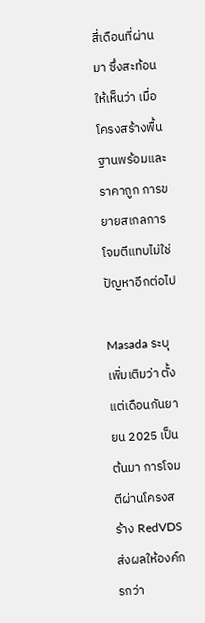สี่เดือนที่ผ่านมา ซึ่งสะท้อนให้เห็นว่า เมื่อโครงสร้างพื้นฐานพร้อมและราคาถูก การขยายสเกลการโจมตีแทบไม่ใช่ปัญหาอีกต่อไป

Masada ระบุเพิ่มเติมว่า ตั้งแต่เดือนกันยายน 2025 เป็นต้นมา การโจมตีผ่านโครงสร้าง RedVDS ส่งผลให้องค์กรกว่า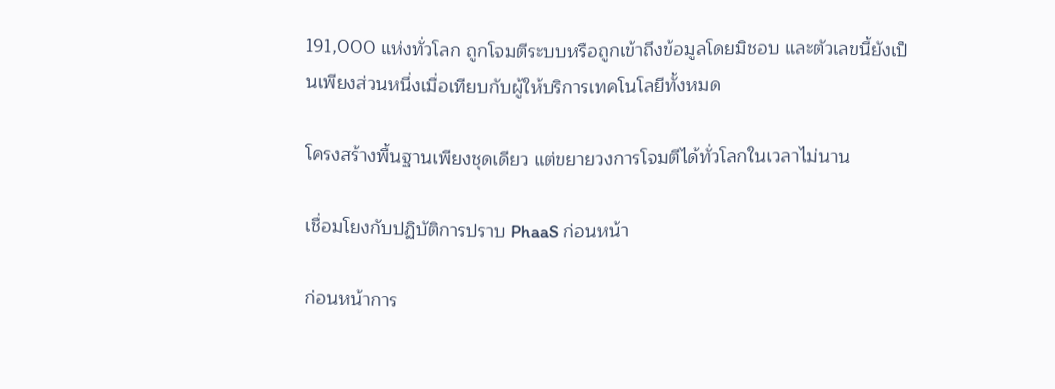191,000 แห่งทั่วโลก ถูกโจมตีระบบหรือถูกเข้าถึงข้อมูลโดยมิชอบ และตัวเลขนี้ยังเป็นเพียงส่วนหนึ่งเมื่อเทียบกับผู้ให้บริการเทคโนโลยีทั้งหมด

โครงสร้างพื้นฐานเพียงชุดเดียว แต่ขยายวงการโจมตีได้ทั่วโลกในเวลาไม่นาน

เชื่อมโยงกับปฏิบัติการปราบ PhaaS ก่อนหน้า

ก่อนหน้าการ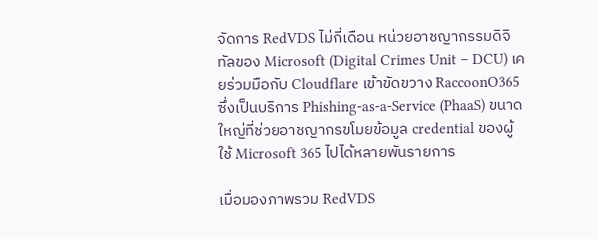จัดการ RedVDS ไม่กี่เดือน หน่วยอาชญากรรมดิจิทัลของ Microsoft (Digital Crimes Unit – DCU) เคยร่วมมือกับ Cloudflare เข้าขัดขวาง RaccoonO365 ซึ่งเป็นบริการ Phishing-as-a-Service (PhaaS) ขนาดใหญ่ที่ช่วยอาชญากรขโมยข้อมูล credential ของผู้ใช้ Microsoft 365 ไปได้หลายพันรายการ

เมื่อมองภาพรวม RedVDS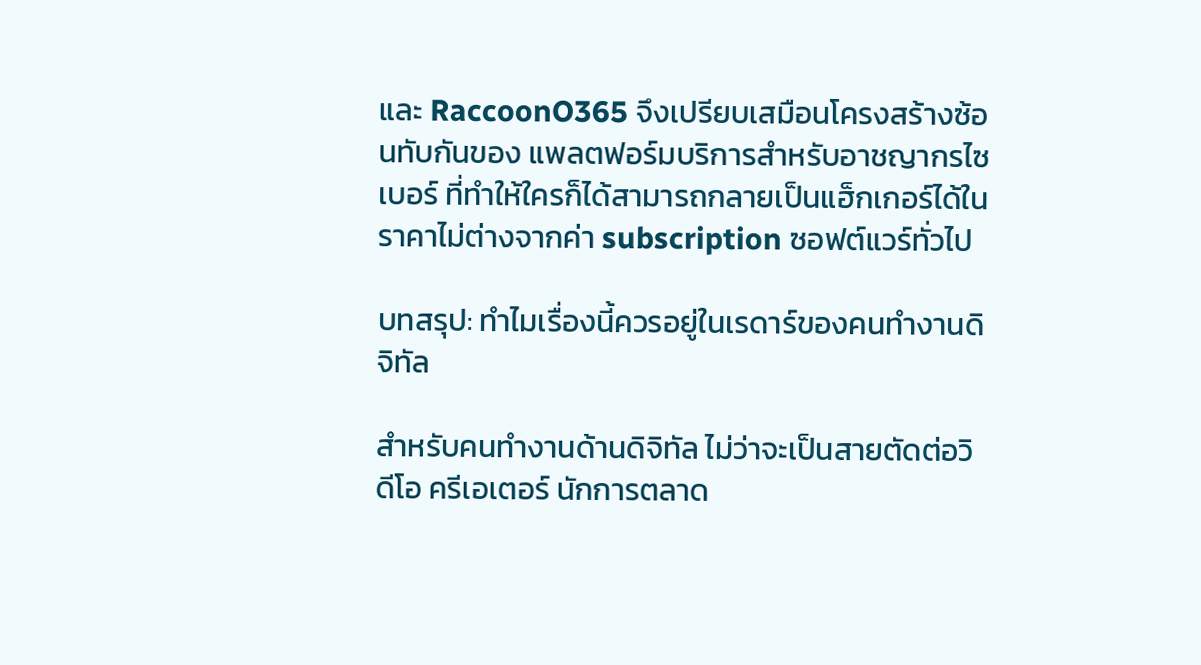และ RaccoonO365 จึงเปรียบเสมือนโครงสร้างซ้อนทับกันของ แพลตฟอร์มบริการสำหรับอาชญากรไซเบอร์ ที่ทำให้ใครก็ได้สามารถกลายเป็นแฮ็กเกอร์ได้ในราคาไม่ต่างจากค่า subscription ซอฟต์แวร์ทั่วไป

บทสรุป: ทำไมเรื่องนี้ควรอยู่ในเรดาร์ของคนทำงานดิจิทัล

สำหรับคนทำงานด้านดิจิทัล ไม่ว่าจะเป็นสายตัดต่อวิดีโอ ครีเอเตอร์ นักการตลาด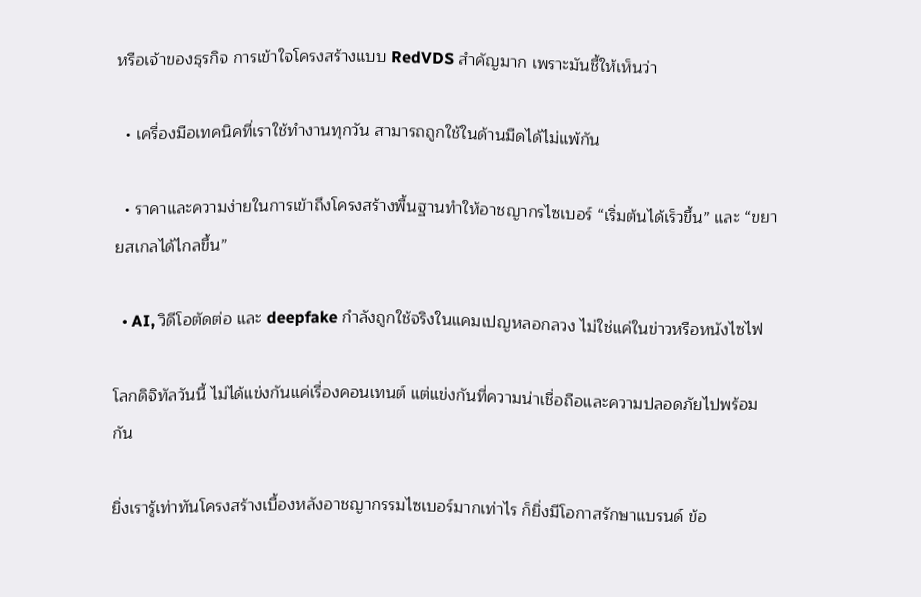หรือเจ้าของธุรกิจ การเข้าใจโครงสร้างแบบ RedVDS สำคัญมาก เพราะมันชี้ให้เห็นว่า

  • เครื่องมือเทคนิคที่เราใช้ทำงานทุกวัน สามารถถูกใช้ในด้านมืดได้ไม่แพ้กัน

  • ราคาและความง่ายในการเข้าถึงโครงสร้างพื้นฐานทำให้อาชญากรไซเบอร์ “เริ่มต้นได้เร็วขึ้น” และ “ขยายสเกลได้ไกลขึ้น”

  • AI, วิดีโอตัดต่อ และ deepfake กำลังถูกใช้จริงในแคมเปญหลอกลวง ไม่ใช่แค่ในข่าวหรือหนังไซไฟ

โลกดิจิทัลวันนี้ ไม่ได้แข่งกันแค่เรื่องคอนเทนต์ แต่แข่งกันที่ความน่าเชื่อถือและความปลอดภัยไปพร้อมกัน

ยิ่งเรารู้เท่าทันโครงสร้างเบื้องหลังอาชญากรรมไซเบอร์มากเท่าไร ก็ยิ่งมีโอกาสรักษาแบรนด์ ข้อ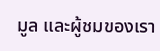มูล และผู้ชมของเรา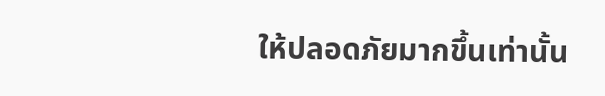ให้ปลอดภัยมากขึ้นเท่านั้น